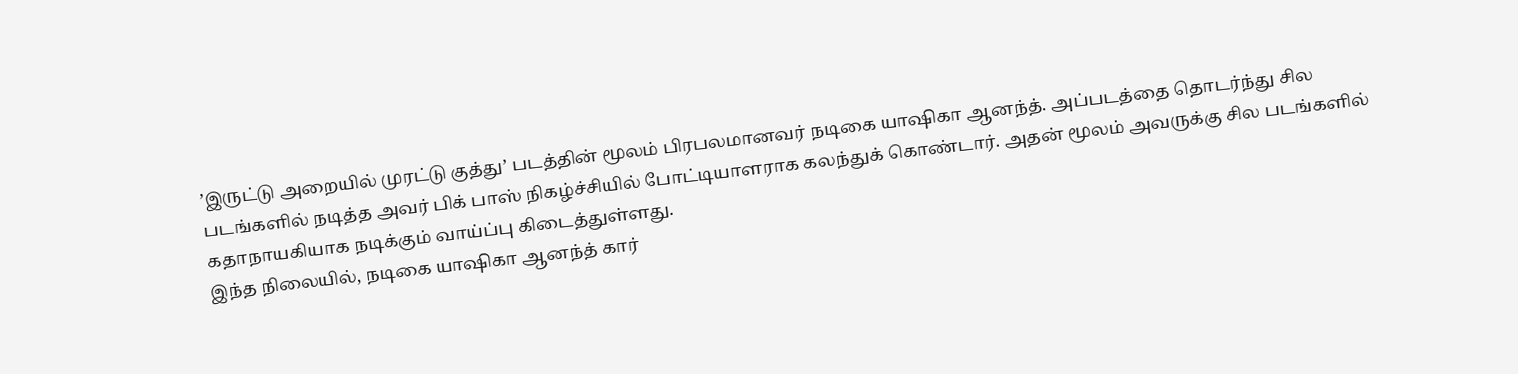’இருட்டு அறையில் முரட்டு குத்து’ படத்தின் மூலம் பிரபலமானவர் நடிகை யாஷிகா ஆனந்த். அப்படத்தை தொடர்ந்து சில படங்களில் நடித்த அவர் பிக் பாஸ் நிகழ்ச்சியில் போட்டியாளராக கலந்துக் கொண்டார். அதன் மூலம் அவருக்கு சில படங்களில் கதாநாயகியாக நடிக்கும் வாய்ப்பு கிடைத்துள்ளது.
இந்த நிலையில், நடிகை யாஷிகா ஆனந்த் கார்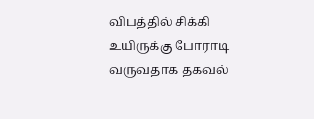விபத்தில் சிக்கி உயிருக்கு போராடி வருவதாக தகவல்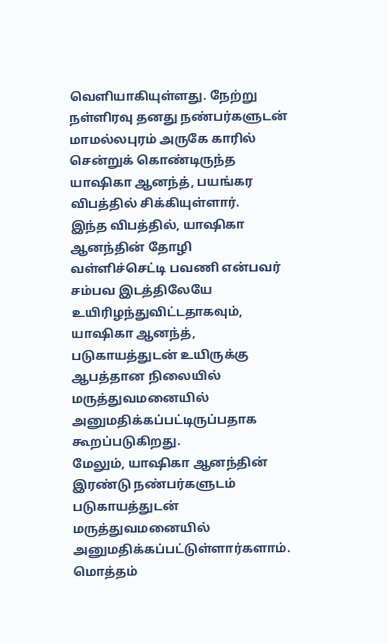வெளியாகியுள்ளது. நேற்று நள்ளிரவு தனது நண்பர்களுடன் மாமல்லபுரம் அருகே காரில் சென்றுக் கொண்டிருந்த யாஷிகா ஆனந்த், பயங்கர விபத்தில் சிக்கியுள்ளார்.
இந்த விபத்தில், யாஷிகா ஆனந்தின் தோழி வள்ளிச்செட்டி பவணி என்பவர் சம்பவ இடத்திலேயே உயிரிழந்துவிட்டதாகவும், யாஷிகா ஆனந்த், படுகாயத்துடன் உயிருக்கு ஆபத்தான நிலையில் மருத்துவமனையில் அனுமதிக்கப்பட்டிருப்பதாக கூறப்படுகிறது.
மேலும், யாஷிகா ஆனந்தின் இரண்டு நண்பர்களுடம் படுகாயத்துடன் மருத்துவமனையில் அனுமதிக்கப்பட்டுள்ளார்களாம். மொத்தம்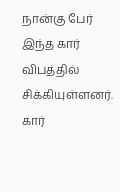நான்கு பேர் இந்த கார் விபத்தில் சிக்கியுள்ளனர்.
கார்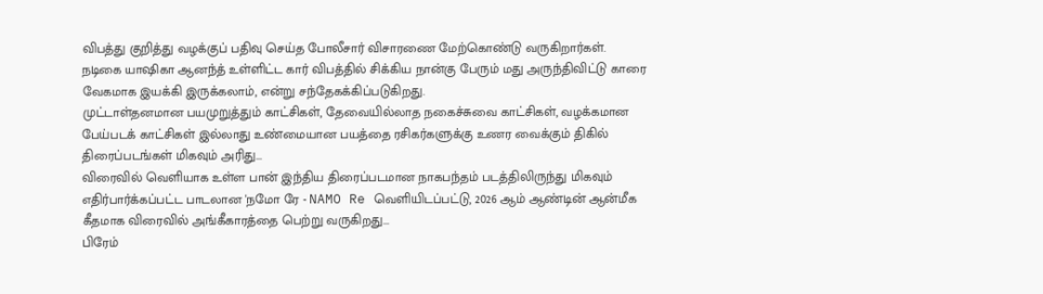விபத்து குறித்து வழக்குப் பதிவு செய்த போலீசார் விசாரணை மேற்கொண்டு வருகிறார்கள். நடிகை யாஷிகா ஆனந்த் உள்ளிட்ட கார் விபத்தில் சிக்கிய நான்கு பேரும் மது அருந்திவிட்டு காரை வேகமாக இயக்கி இருக்கலாம், என்று சந்தேகக்கிப்படுகிறது.
முட்டாள்தனமான பயமுறுத்தும் காட்சிகள், தேவையில்லாத நகைச்சுவை காட்சிகள், வழக்கமான பேய்படக் காட்சிகள் இல்லாது உண்மையான பயத்தை ரசிகர்களுக்கு உணர வைக்கும் திகில் திரைப்படங்கள் மிகவும் அரிது...
விரைவில் வெளியாக உள்ள பான் இந்திய திரைப்படமான நாகபந்தம் படத்திலிருந்து மிகவும் எதிர்பார்க்கப்பட்ட பாடலான 'நமோ ரே - NAMO Re வெளியிடப்பட்டு, 2026 ஆம் ஆண்டின் ஆன்மீக கீதமாக விரைவில் அங்கீகாரத்தை பெற்று வருகிறது...
பிரேம்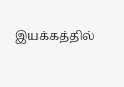இயக்கத்தில்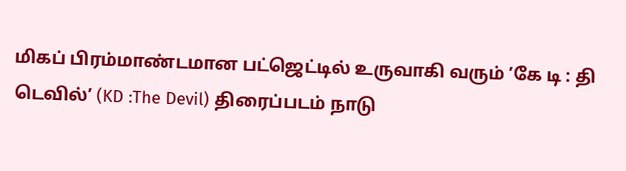மிகப் பிரம்மாண்டமான பட்ஜெட்டில் உருவாகி வரும் ’கே டி : தி டெவில்’ (KD :The Devil) திரைப்படம் நாடு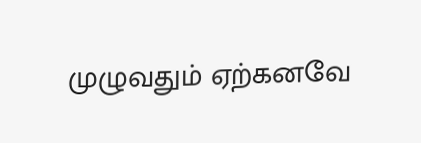முழுவதும் ஏற்கனவே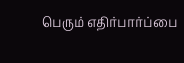பெரும் எதிர்பார்ப்பை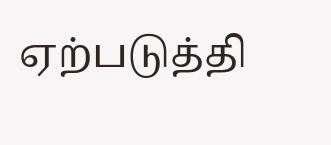ஏற்படுத்தி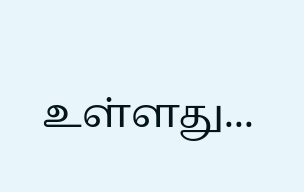உள்ளது...